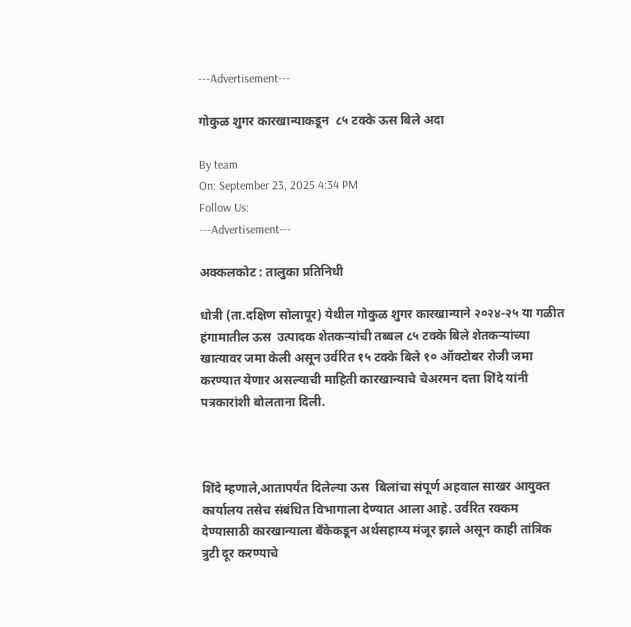---Advertisement---

गोकुळ शुगर कारखान्याकडून  ८५ टक्के ऊस बिले अदा

By team
On: September 23, 2025 4:34 PM
Follow Us:
---Advertisement---

अक्कलकोट : तालुका प्रतिनिधी

धोत्री (ता.दक्षिण सोलापूर) येथील गोकुळ शुगर कारखान्याने २०२४-२५ या गळीत हंगामातील ऊस  उत्पादक शेतकऱ्यांची तब्बल ८५ टक्के बिले शेतकऱ्यांच्या खात्यावर जमा केली असून उर्वरित १५ टक्के बिले १० ऑक्टोबर रोजी जमा करण्यात येणार असल्याची माहिती कारखान्याचे चेअरमन दत्ता शिंदे यांनी पत्रकारांशी बोलताना दिली.



शिंदे म्हणाले,आतापर्यंत दिलेल्या ऊस  बिलांचा संपूर्ण अहवाल साखर आयुक्त कार्यालय तसेच संबंधित विभागाला देण्यात आला आहे. उर्वरित रक्कम देण्यासाठी कारखान्याला बँकेकडून अर्थसहाय्य मंजूर झाले असून काही तांत्रिक त्रुटी दूर करण्याचे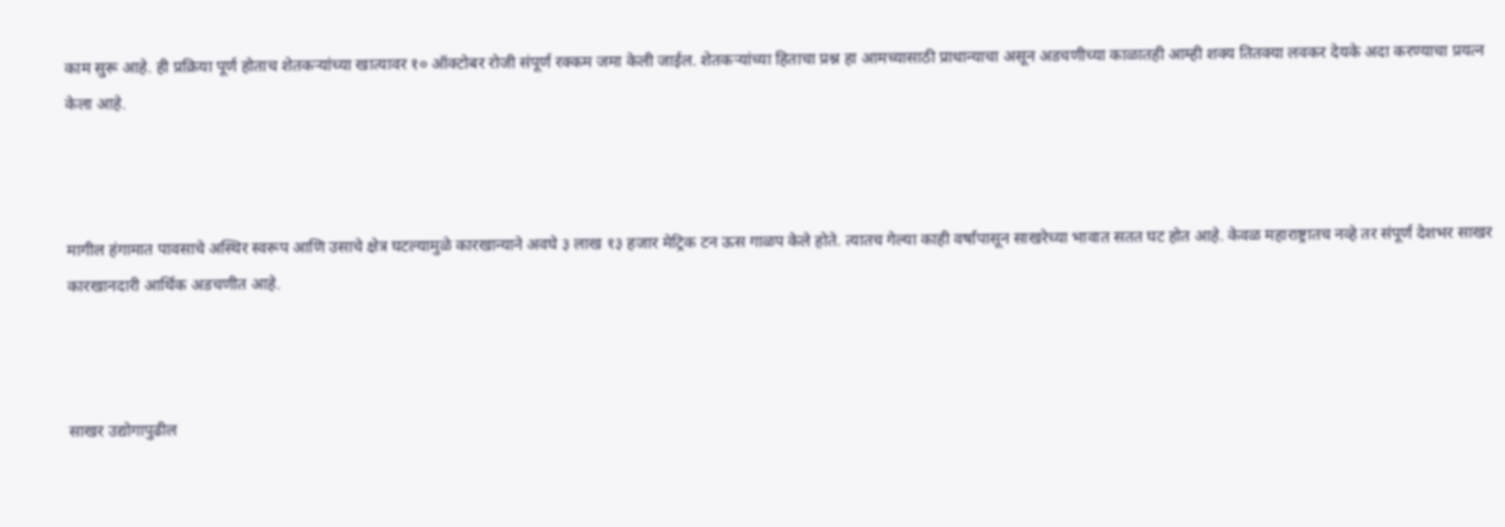काम सुरू आहे. ही प्रक्रिया पूर्ण होताच शेतकऱ्यांच्या खात्यावर १० ऑक्टोबर रोजी संपूर्ण रक्कम जमा केली जाईल. शेतकऱ्यांच्या हिताचा प्रश्न हा आमच्यासाठी प्राधान्याचा असून अडचणीच्या काळातही आम्ही शक्य तितक्या लवकर देयके अदा करण्याचा प्रयत्न केला आहे.



मागील हंगामात पावसाचे अस्थिर स्वरूप आणि उसाचे क्षेत्र घटल्यामुळे कारखान्याने अवघे ३ लाख १३ हजार मेट्रिक टन ऊस गाळप केले होते. त्यातच गेल्या काही वर्षांपासून साखरेच्या भावात सतत घट होत आहे. केवळ महाराष्ट्रातच नव्हे तर संपूर्ण देशभर साखर कारखानदारी आर्थिक अडचणीत आहे.



साखर उद्योगापुढील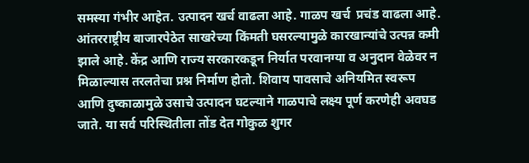समस्या गंभीर आहेत. उत्पादन खर्च वाढला आहे. गाळप खर्च  प्रचंड वाढला आहे. आंतरराष्ट्रीय बाजारपेठेत साखरेच्या किंमती घसरल्यामुळे कारखान्यांचे उत्पन्न कमी झाले आहे. केंद्र आणि राज्य सरकारकडून निर्यात परवानग्या व अनुदान वेळेवर न मिळाल्यास तरलतेचा प्रश्न निर्माण होतो. शिवाय पावसाचे अनियमित स्वरूप आणि दुष्काळामुळे उसाचे उत्पादन घटल्याने गाळपाचे लक्ष्य पूर्ण करणेही अवघड जाते. या सर्व परिस्थितीला तोंड देत गोकुळ शुगर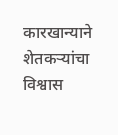कारखान्याने शेतकऱ्यांचा विश्वास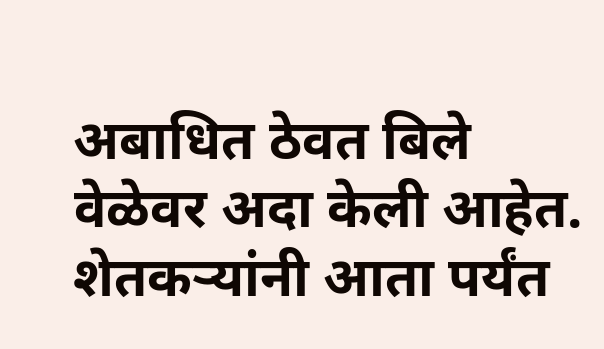अबाधित ठेवत बिले वेळेवर अदा केली आहेत. शेतकऱ्यांनी आता पर्यंत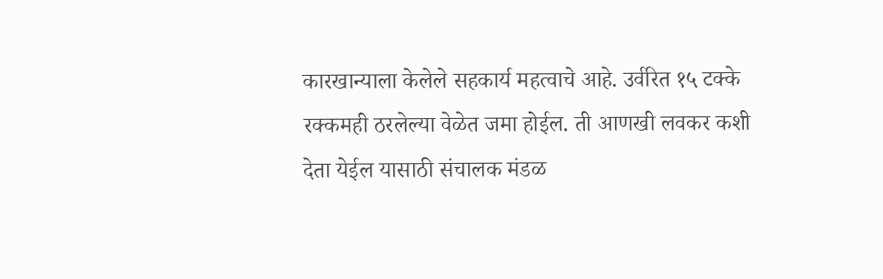कारखान्याला केलेले सहकार्य महत्वाचे आहे. उर्वरित १५ टक्के रक्कमही ठरलेल्या वेळेत जमा होईल. ती आणखी लवकर कशी देता येईल यासाठी संचालक मंडळ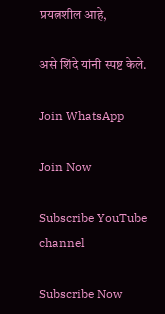प्रयत्नशील आहे,

असे शिंदे यांनी स्पष्ट केले.

Join WhatsApp

Join Now

Subscribe YouTube channel

Subscribe Now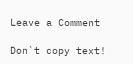Leave a Comment

Don`t copy text!